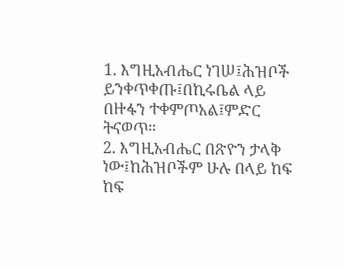1. እግዚአብሔር ነገሠ፤ሕዝቦች ይንቀጥቀጡ፤በኪሩቤል ላይ በዙፋን ተቀምጦአል፤ምድር ትናወጥ።
2. እግዚአብሔር በጽዮን ታላቅ ነው፤ከሕዝቦችም ሁሉ በላይ ከፍ ከፍ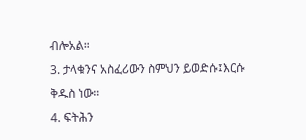ብሎአል።
3. ታላቁንና አስፈሪውን ስምህን ይወድሱ፤እርሱ ቅዱስ ነው።
4. ፍትሕን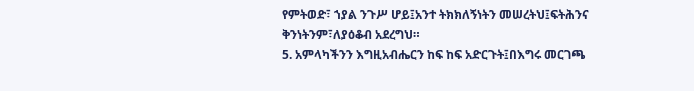የምትወድ፣ ኀያል ንጉሥ ሆይ፤አንተ ትክክለኝነትን መሠረትህ፤ፍትሕንና ቅንነትንም፣ለያዕቆብ አደረግህ።
5. አምላካችንን እግዚአብሔርን ከፍ ከፍ አድርጉት፤በእግሩ መርገጫ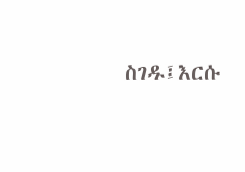ስገዱ፤እርሱ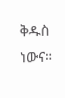ቅዱስ ነውና።